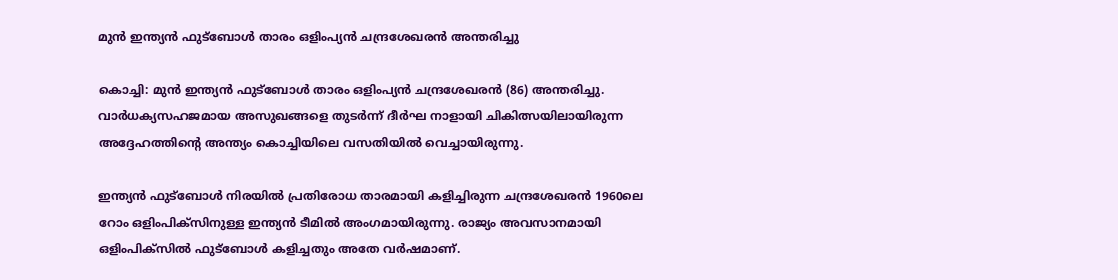മുന്‍ ഇന്ത്യന്‍ ഫുട്‌ബോള്‍ താരം ഒളിംപ്യന്‍ ചന്ദ്രശേഖരന്‍ അന്തരിച്ചു

കൊച്ചി: മുന്‍ ഇന്ത്യന്‍ ഫുട്‌ബോള്‍ താരം ഒളിംപ്യന്‍ ചന്ദ്രശേഖരന്‍ (86) അന്തരിച്ചു. വാര്‍ധക്യസഹജമായ അസുഖങ്ങളെ തുടര്‍ന്ന് ദീര്‍ഘ നാളായി ചികിത്സയിലായിരുന്ന അദ്ദേഹത്തിന്റെ അന്ത്യം കൊച്ചിയിലെ വസതിയില്‍ വെച്ചായിരുന്നു.

ഇന്ത്യന്‍ ഫുട്‌ബോള്‍ നിരയില്‍ പ്രതിരോധ താരമായി കളിച്ചിരുന്ന ചന്ദ്രശേഖരന്‍ 1960ലെ റോം ഒളിംപിക്‌സിനുള്ള ഇന്ത്യന്‍ ടീമില്‍ അംഗമായിരുന്നു. രാജ്യം അവസാനമായി ഒളിംപിക്‌സില്‍ ഫുട്‌ബോള്‍ കളിച്ചതും അതേ വര്‍ഷമാണ്.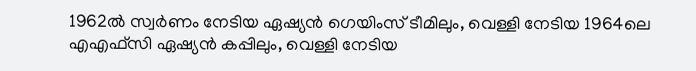1962ല്‍ സ്വര്‍ണം നേടിയ ഏഷ്യന്‍ ഗെയിംസ് ടീമിലും, വെള്ളി നേടിയ 1964ലെ എഎഫ്‌സി ഏഷ്യന്‍ കപ്പിലും, വെള്ളി നേടിയ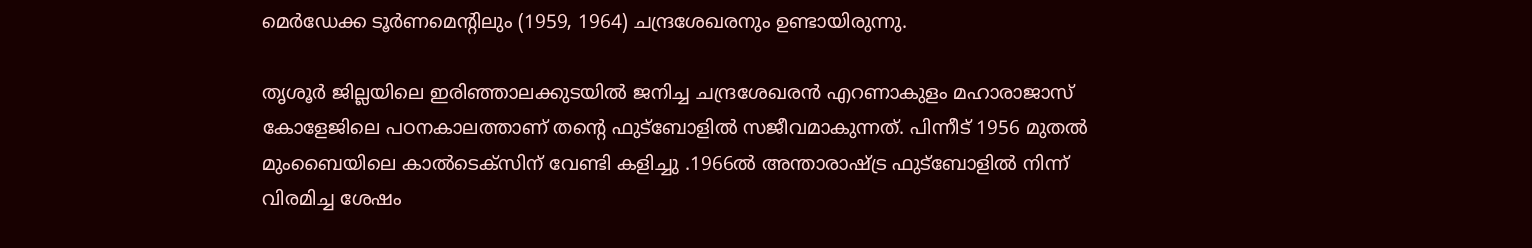മെര്‍ഡേക്ക ടൂര്‍ണമെന്റിലും (1959, 1964) ചന്ദ്രശേഖരനും ഉണ്ടായിരുന്നു.

തൃശൂര്‍ ജില്ലയിലെ ഇരിഞ്ഞാലക്കുടയില്‍ ജനിച്ച ചന്ദ്രശേഖരന്‍ എറണാകുളം മഹാരാജാസ് കോളേജിലെ പഠനകാലത്താണ് തന്റെ ഫുട്‌ബോളില്‍ സജീവമാകുന്നത്. പിന്നീട് 1956 മുതല്‍ മുംബൈയിലെ കാല്‍ടെക്‌സിന് വേണ്ടി കളിച്ചു .1966ല്‍ അന്താരാഷ്ട്ര ഫുട്‌ബോളില്‍ നിന്ന് വിരമിച്ച ശേഷം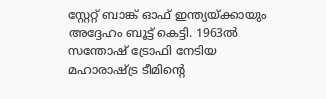സ്റ്റേറ്റ് ബാങ്ക് ഓഫ് ഇന്ത്യയ്ക്കായും അദ്ദേഹം ബൂട്ട് കെട്ടി. 1963ല്‍ സന്തോഷ് ട്രോഫി നേടിയ മഹാരാഷ്ട്ര ടീമിന്റെ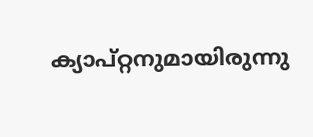ക്യാപ്റ്റനുമായിരുന്നു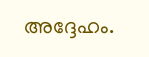അദ്ദേഹം.